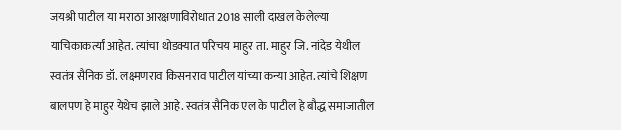जयश्री पाटील या मराठा आरक्षणाविरोधात 2018 साली दाखल केलेल्या याचिकाकर्त्यां आहेत. त्यांचा थोडक्यात परिचय माहुर ता. माहुर जि. नांदेड येथील स्वतंत्र सैनिक डॉ. लक्ष्मणराव किसनराव पाटील यांच्या कन्या आहेत. त्यांचे शिक्षण बालपण हे माहुर येथेच झाले आहे. स्वतंत्र सैनिक एल के पाटील हे बौद्ध समाजातील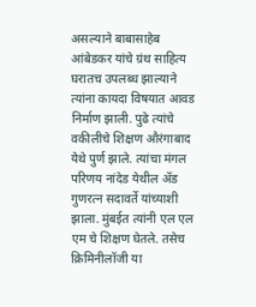असल्याने बाबासाहेब आंबेडकर यांचे ग्रंथ साहित्य घरातच उपलब्ध झाल्याने त्यांना कायदा विषयात आवड निर्माण झाली. पुढे त्यांचे वकीलीचे शिक्षण औरंगाबाद येथे पुर्ण झाले. त्यांचा मंगल परिणय नांदेड येथील ॲड गुणरत्न सदावर्ते यांच्याशी झाला. मुंबईत त्यांनी एल एल एम चे शिक्षण घेतले. तसेच क्रिमिनीलॉजी या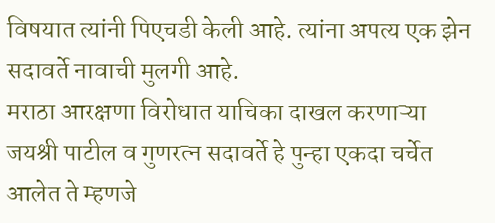विषयात त्यांनी पिएचडी केली आहे. त्यांना अपत्य एक झेन सदावर्ते नावाची मुलगी आहे.
मराठा आरक्षणा विरोधात याचिका दाखल करणाऱ्या जयश्री पाटील व गुणरत्न सदावर्ते हे पुन्हा एकदा चर्चेत आलेत ते म्हणजे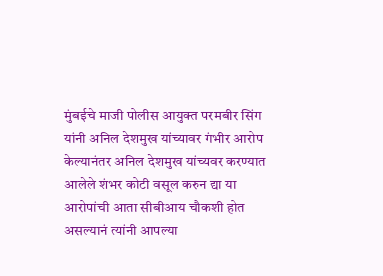मुंबईचे माजी पोलीस आयुक्त परमबीर सिंग यांनी अनिल देशमुख यांच्यावर गंभीर आरोप केल्यानंतर अनिल देशमुख यांच्यवर करण्यात आलेले शंभर कोटी वसूल करुन द्या या आरोपांची आता सीबीआय चौकशी होत असल्यानं त्यांनी आपल्या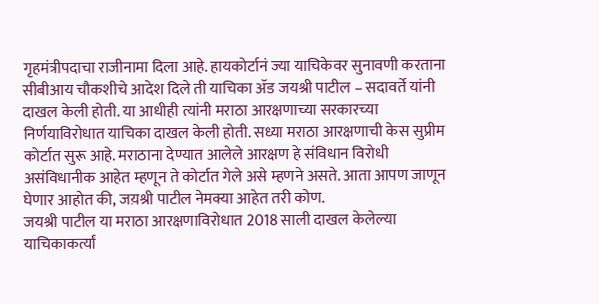गृहमंत्रीपदाचा राजीनामा दिला आहे. हायकोर्टानं ज्या याचिकेवर सुनावणी करताना सीबीआय चौकशीचे आदेश दिले ती याचिका ॲड जयश्री पाटील – सदावर्ते यांनी दाखल केली होती. या आधीही त्यांनी मराठा आरक्षणाच्या सरकारच्या निर्णयाविरोधात याचिका दाखल केली होती. सध्या मराठा आरक्षणाची केस सुप्रीम कोर्टात सुरू आहे. मराठाना देण्यात आलेले आरक्षण हे संविधान विरोधी असंविधानीक आहेत म्हणून ते कोर्टात गेले असे म्हणने असते. आता आपण जाणून घेणार आहोत की, जय़श्री पाटील नेमक्या आहेत तरी कोण.
जयश्री पाटील या मराठा आरक्षणाविरोधात 2018 साली दाखल केलेल्या याचिकाकर्त्यां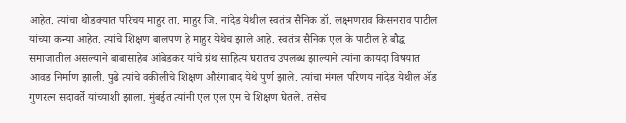आहेत. त्यांचा थोडक्यात परिचय माहुर ता. माहुर जि. नांदेड येथील स्वतंत्र सैनिक डॉ. लक्ष्मणराव किसनराव पाटील यांच्या कन्या आहेत. त्यांचे शिक्षण बालपण हे माहुर येथेच झाले आहे. स्वतंत्र सैनिक एल के पाटील हे बौद्ध समाजातील असल्याने बाबासाहेब आंबेडकर यांचे ग्रंथ साहित्य घरातच उपलब्ध झाल्याने त्यांना कायदा विषयात आवड निर्माण झाली. पुढे त्यांचे वकीलीचे शिक्षण औरंगाबाद येथे पुर्ण झाले. त्यांचा मंगल परिणय नांदेड येथील ॲड गुणरत्न सदावर्ते यांच्याशी झाला. मुंबईत त्यांनी एल एल एम चे शिक्षण घेतले. तसेच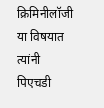क्रिमिनीलॉजी या विषयात त्यांनी पिएचडी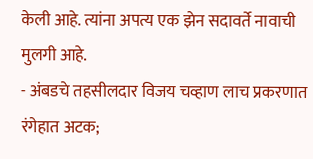केली आहे. त्यांना अपत्य एक झेन सदावर्ते नावाची मुलगी आहे.
- अंबडचे तहसीलदार विजय चव्हाण लाच प्रकरणात रंगेहात अटक;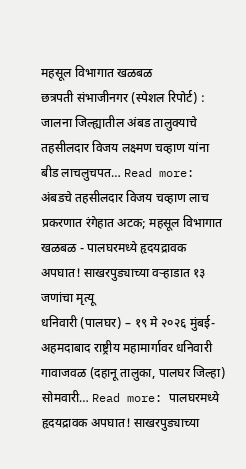महसूल विभागात खळबळ
छत्रपती संभाजीनगर (स्पेशल रिपोर्ट) : जालना जिल्ह्यातील अंबड तालुक्याचे तहसीलदार विजय लक्ष्मण चव्हाण यांना बीड लाचलुचपत… Read more: अंबडचे तहसीलदार विजय चव्हाण लाच प्रकरणात रंगेहात अटक; महसूल विभागात खळबळ - पालघरमध्ये हृदयद्रावक अपघात! साखरपुड्याच्या वऱ्हाडात १३ जणांचा मृत्यू
धनिवारी (पालघर) – १९ मे २०२६ मुंबई-अहमदाबाद राष्ट्रीय महामार्गावर धनिवारी गावाजवळ (दहानू तालुका, पालघर जिल्हा) सोमवारी… Read more: पालघरमध्ये हृदयद्रावक अपघात! साखरपुड्याच्या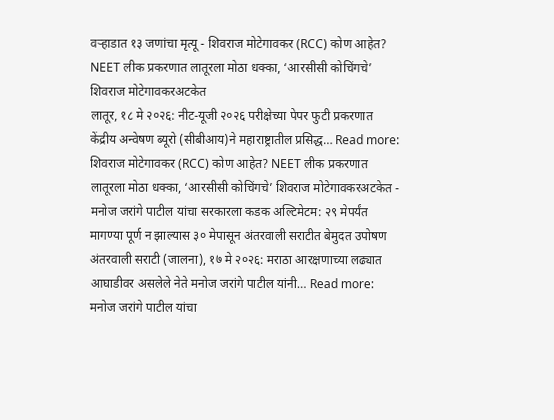वऱ्हाडात १३ जणांचा मृत्यू - शिवराज मोटेगावकर (RCC) कोण आहेत? NEET लीक प्रकरणात लातूरला मोठा धक्का, ‘आरसीसी कोचिंगचे’ शिवराज मोटेगावकरअटकेत
लातूर, १८ मे २०२६: नीट-यूजी २०२६ परीक्षेच्या पेपर फुटी प्रकरणात केंद्रीय अन्वेषण ब्यूरो (सीबीआय)ने महाराष्ट्रातील प्रसिद्ध… Read more: शिवराज मोटेगावकर (RCC) कोण आहेत? NEET लीक प्रकरणात लातूरला मोठा धक्का, ‘आरसीसी कोचिंगचे’ शिवराज मोटेगावकरअटकेत - मनोज जरांगे पाटील यांचा सरकारला कडक अल्टिमेटम: २९ मेपर्यंत मागण्या पूर्ण न झाल्यास ३० मेपासून अंतरवाली सराटीत बेमुदत उपोषण
अंतरवाली सराटी (जालना), १७ मे २०२६: मराठा आरक्षणाच्या लढ्यात आघाडीवर असलेले नेते मनोज जरांगे पाटील यांनी… Read more: मनोज जरांगे पाटील यांचा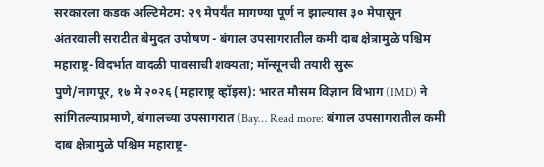सरकारला कडक अल्टिमेटम: २९ मेपर्यंत मागण्या पूर्ण न झाल्यास ३० मेपासून अंतरवाली सराटीत बेमुदत उपोषण - बंगाल उपसागरातील कमी दाब क्षेत्रामुळे पश्चिम महाराष्ट्र-विदर्भात वादळी पावसाची शक्यता; मॉन्सूनची तयारी सुरू
पुणे/नागपूर, १७ मे २०२६ (महाराष्ट्र व्हॉइस): भारत मौसम विज्ञान विभाग (IMD) ने सांगितल्याप्रमाणे, बंगालच्या उपसागरात (Bay… Read more: बंगाल उपसागरातील कमी दाब क्षेत्रामुळे पश्चिम महाराष्ट्र-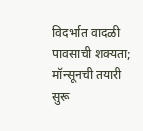विदर्भात वादळी पावसाची शक्यता; मॉन्सूनची तयारी सुरू